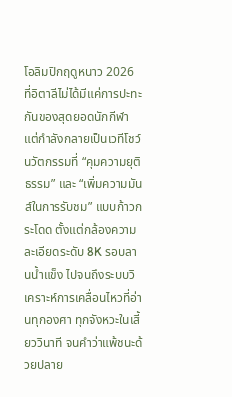โอลิมปิกฤดูหนาว 2026 ที่อิตาลีไม่ได้มีแค่การปะทะกันของสุดยอดนักกีฬา แต่กำลังกลายเป็นเวทีโชว์นวัตกรรมที่ “คุมความยุติธรรม” และ “เพิ่มความมันส์ในการรับชม” แบบก้าวกระโดด ตั้งแต่กล้องความละเอียดระดับ 8K รอบลานน้ำแข็ง ไปจนถึงระบบวิเคราะห์การเคลื่อนไหวที่อ่านทุกองศา ทุกจังหวะในเสี้ยววินาที จนคำว่าแพ้ชนะด้วยปลาย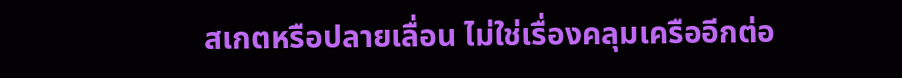สเกตหรือปลายเลื่อน ไม่ใช่เรื่องคลุมเครืออีกต่อ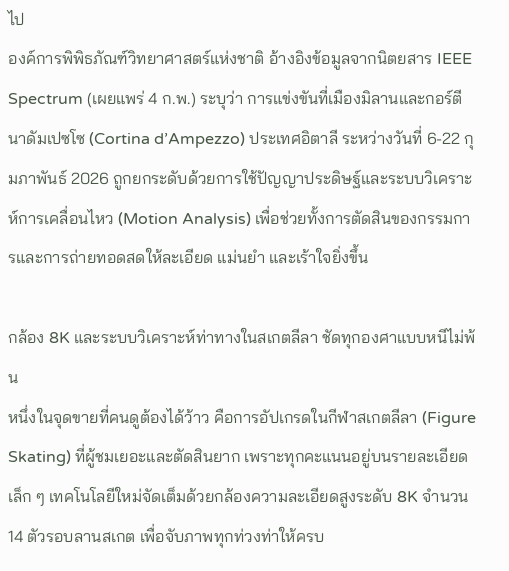ไป
องค์การพิพิธภัณฑ์วิทยาศาสตร์แห่งชาติ อ้างอิงข้อมูลจากนิตยสาร IEEE Spectrum (เผยแพร่ 4 ก.พ.) ระบุว่า การแข่งขันที่เมืองมิลานและกอร์ตีนาดัมเปซโซ (Cortina d’Ampezzo) ประเทศอิตาลี ระหว่างวันที่ 6-22 กุมภาพันธ์ 2026 ถูกยกระดับด้วยการใช้ปัญญาประดิษฐ์และระบบวิเคราะห์การเคลื่อนไหว (Motion Analysis) เพื่อช่วยทั้งการตัดสินของกรรมการและการถ่ายทอดสดให้ละเอียด แม่นยำ และเร้าใจยิ่งขึ้น

กล้อง 8K และระบบวิเคราะห์ท่าทางในสเกตลีลา ชัดทุกองศาแบบหนีไม่พ้น
หนึ่งในจุดขายที่คนดูต้องได้ว้าว คือการอัปเกรดในกีฬาสเกตลีลา (Figure Skating) ที่ผู้ชมเยอะและตัดสินยาก เพราะทุกคะแนนอยู่บนรายละเอียดเล็ก ๆ เทคโนโลยีใหม่จัดเต็มด้วยกล้องความละเอียดสูงระดับ 8K จำนวน 14 ตัวรอบลานสเกต เพื่อจับภาพทุกท่วงท่าให้ครบ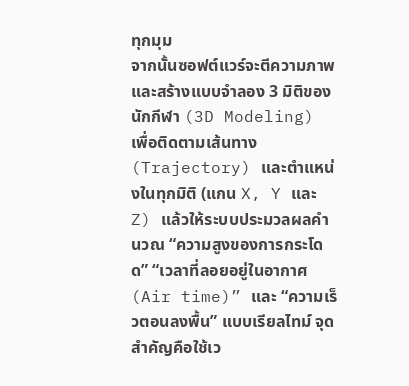ทุกมุม
จากนั้นซอฟต์แวร์จะตีความภาพและสร้างแบบจำลอง 3 มิติของนักกีฬา (3D Modeling) เพื่อติดตามเส้นทาง (Trajectory) และตำแหน่งในทุกมิติ (แกน X, Y และ Z) แล้วให้ระบบประมวลผลคำนวณ “ความสูงของการกระโดด” “เวลาที่ลอยอยู่ในอากาศ (Air time)” และ “ความเร็วตอนลงพื้น” แบบเรียลไทม์ จุดสำคัญคือใช้เว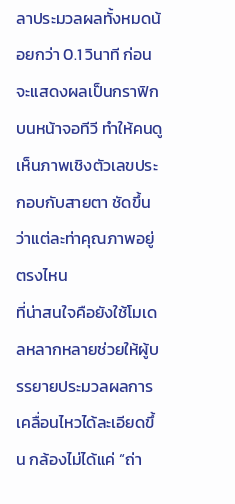ลาประมวลผลทั้งหมดน้อยกว่า 0.1 วินาที ก่อนจะแสดงผลเป็นกราฟิกบนหน้าจอทีวี ทำให้คนดูเห็นภาพเชิงตัวเลขประกอบกับสายตา ชัดขึ้นว่าแต่ละท่าคุณภาพอยู่ตรงไหน
ที่น่าสนใจคือยังใช้โมเดลหลากหลายช่วยให้ผู้บรรยายประมวลผลการเคลื่อนไหวได้ละเอียดขึ้น กล้องไม่ได้แค่ “ถ่า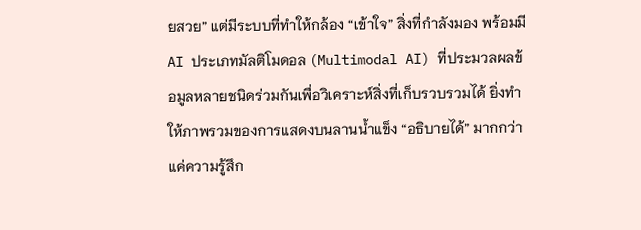ยสวย” แต่มีระบบที่ทำให้กล้อง “เข้าใจ” สิ่งที่กำลังมอง พร้อมมี AI ประเภทมัลติโมดอล (Multimodal AI) ที่ประมวลผลข้อมูลหลายชนิดร่วมกันเพื่อวิเคราะห์สิ่งที่เก็บรวบรวมได้ ยิ่งทำให้ภาพรวมของการแสดงบนลานน้ำแข็ง “อธิบายได้” มากกว่าแค่ความรู้สึก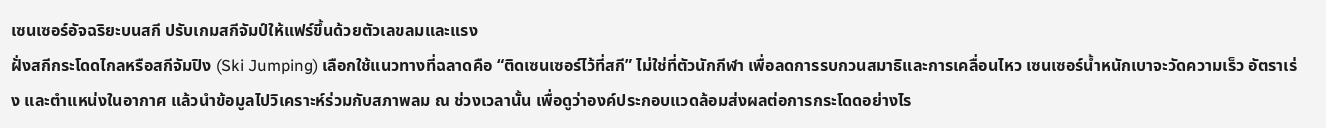เซนเซอร์อัจฉริยะบนสกี ปรับเกมสกีจัมป์ให้แฟร์ขึ้นด้วยตัวเลขลมและแรง
ฝั่งสกีกระโดดไกลหรือสกีจัมปิง (Ski Jumping) เลือกใช้แนวทางที่ฉลาดคือ “ติดเซนเซอร์ไว้ที่สกี” ไม่ใช่ที่ตัวนักกีฬา เพื่อลดการรบกวนสมาธิและการเคลื่อนไหว เซนเซอร์น้ำหนักเบาจะวัดความเร็ว อัตราเร่ง และตำแหน่งในอากาศ แล้วนำข้อมูลไปวิเคราะห์ร่วมกับสภาพลม ณ ช่วงเวลานั้น เพื่อดูว่าองค์ประกอบแวดล้อมส่งผลต่อการกระโดดอย่างไร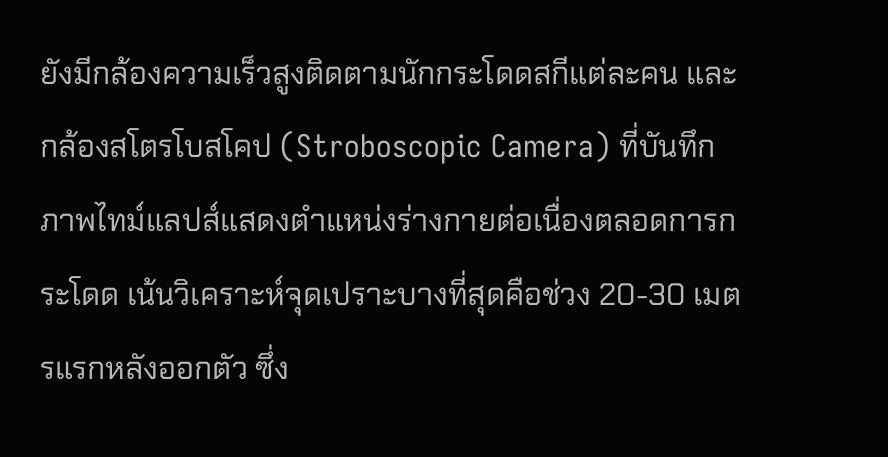ยังมีกล้องความเร็วสูงติดตามนักกระโดดสกีแต่ละคน และกล้องสโตรโบสโคป (Stroboscopic Camera) ที่บันทึกภาพไทม์แลปส์แสดงตำแหน่งร่างกายต่อเนื่องตลอดการกระโดด เน้นวิเคราะห์จุดเปราะบางที่สุดคือช่วง 20-30 เมตรแรกหลังออกตัว ซึ่ง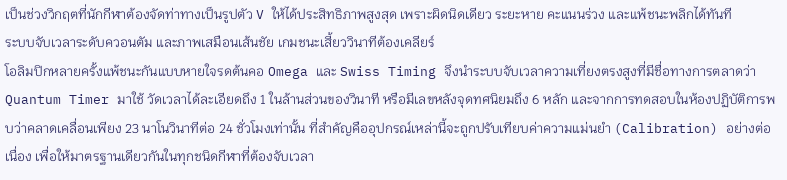เป็นช่วงวิกฤตที่นักกีฬาต้องจัดท่าทางเป็นรูปตัว V ให้ได้ประสิทธิภาพสูงสุด เพราะผิดนิดเดียว ระยะหาย คะแนนร่วง และแพ้ชนะพลิกได้ทันที
ระบบจับเวลาระดับควอนตัม และภาพเสมือนเส้นชัย เกมชนะเสี้ยววินาทีต้องเคลียร์
โอลิมปิกหลายครั้งแพ้ชนะกันแบบหายใจรดต้นคอ Omega และ Swiss Timing จึงนำระบบจับเวลาความเที่ยงตรงสูงที่มีชื่อทางการตลาดว่า Quantum Timer มาใช้ วัดเวลาได้ละเอียดถึง 1 ในล้านส่วนของวินาที หรือมีเลขหลังจุดทศนิยมถึง 6 หลัก และจากการทดสอบในห้องปฏิบัติการพบว่าคลาดเคลื่อนเพียง 23 นาโนวินาทีต่อ 24 ชั่วโมงเท่านั้น ที่สำคัญคืออุปกรณ์เหล่านี้จะถูกปรับเทียบค่าความแม่นยำ (Calibration) อย่างต่อเนื่อง เพื่อให้มาตรฐานเดียวกันในทุกชนิดกีฬาที่ต้องจับเวลา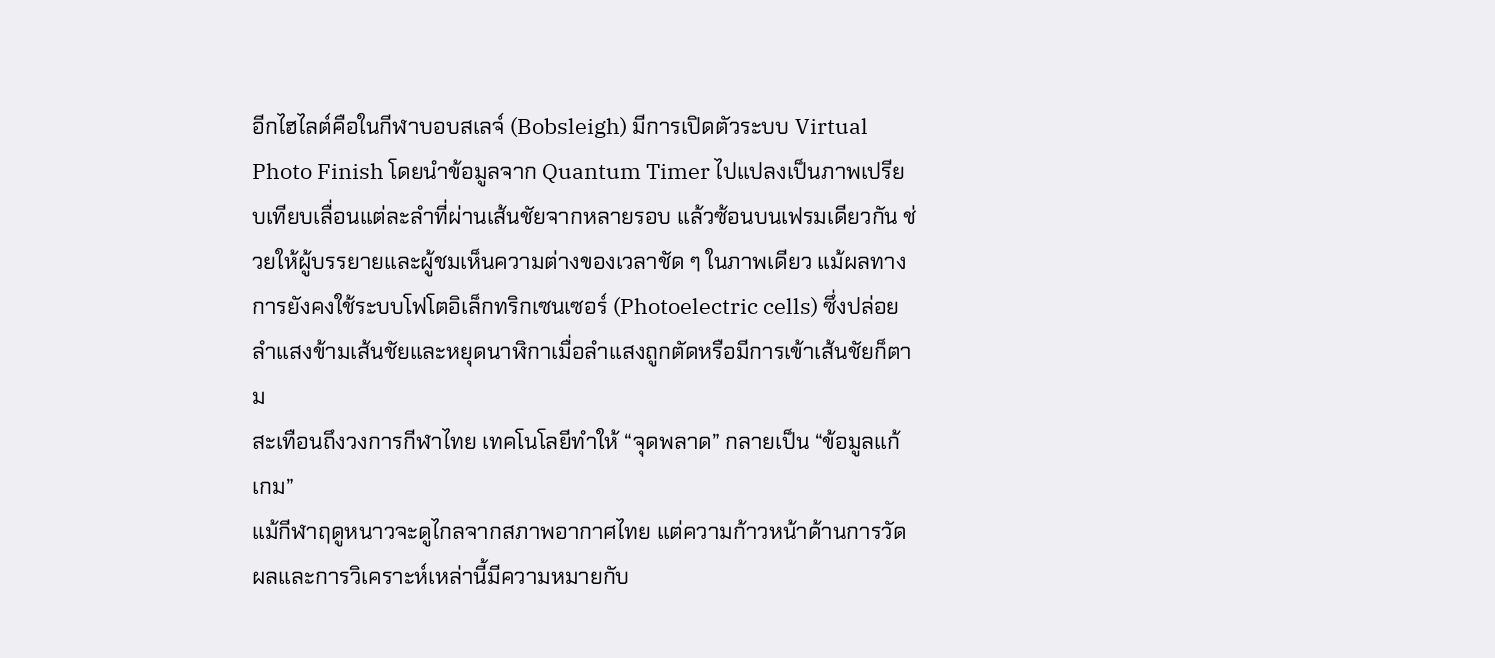อีกไฮไลต์คือในกีฬาบอบสเลจ์ (Bobsleigh) มีการเปิดตัวระบบ Virtual Photo Finish โดยนำข้อมูลจาก Quantum Timer ไปแปลงเป็นภาพเปรียบเทียบเลื่อนแต่ละลำที่ผ่านเส้นชัยจากหลายรอบ แล้วซ้อนบนเฟรมเดียวกัน ช่วยให้ผู้บรรยายและผู้ชมเห็นความต่างของเวลาชัด ๆ ในภาพเดียว แม้ผลทางการยังคงใช้ระบบโฟโตอิเล็กทริกเซนเซอร์ (Photoelectric cells) ซึ่งปล่อยลำแสงข้ามเส้นชัยและหยุดนาฬิกาเมื่อลำแสงถูกตัดหรือมีการเข้าเส้นชัยก็ตาม
สะเทือนถึงวงการกีฬาไทย เทคโนโลยีทำให้ “จุดพลาด” กลายเป็น “ข้อมูลแก้เกม”
แม้กีฬาฤดูหนาวจะดูไกลจากสภาพอากาศไทย แต่ความก้าวหน้าด้านการวัดผลและการวิเคราะห์เหล่านี้มีความหมายกับ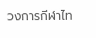วงการกีฬาไท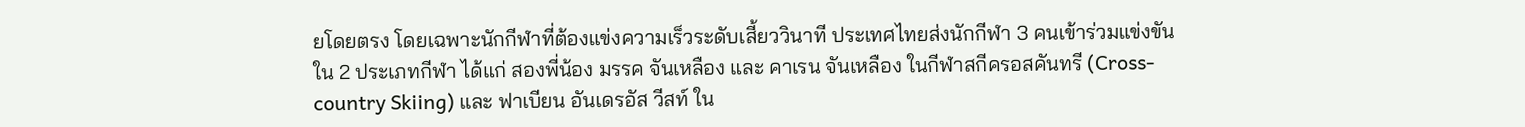ยโดยตรง โดยเฉพาะนักกีฬาที่ต้องแข่งความเร็วระดับเสี้ยววินาที ประเทศไทยส่งนักกีฬา 3 คนเข้าร่วมแข่งขันใน 2 ประเภทกีฬา ได้แก่ สองพี่น้อง มรรค จันเหลือง และ คาเรน จันเหลือง ในกีฬาสกีครอสคันทรี (Cross-country Skiing) และ ฟาเบียน อันเดรอัส วีสท์ ใน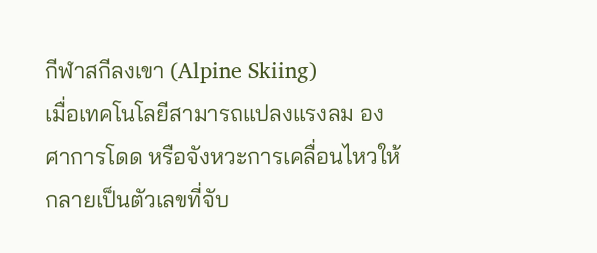กีฬาสกีลงเขา (Alpine Skiing)
เมื่อเทคโนโลยีสามารถแปลงแรงลม องศาการโดด หรือจังหวะการเคลื่อนไหวให้กลายเป็นตัวเลขที่จับ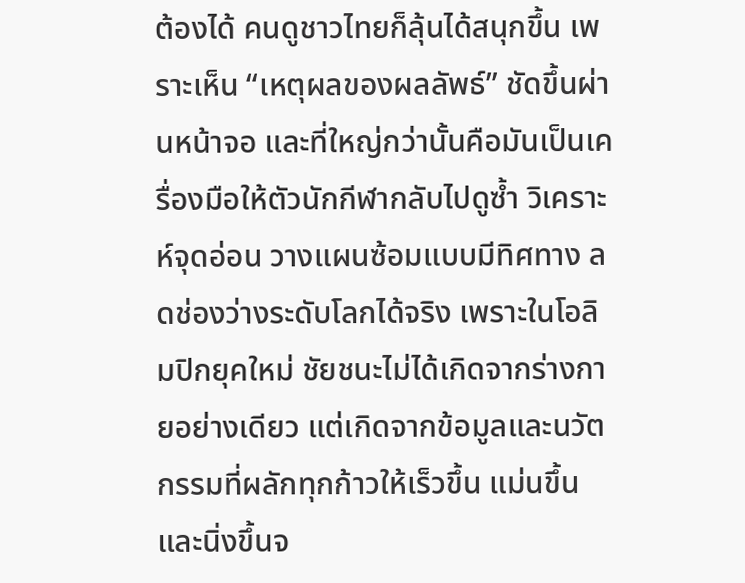ต้องได้ คนดูชาวไทยก็ลุ้นได้สนุกขึ้น เพราะเห็น “เหตุผลของผลลัพธ์” ชัดขึ้นผ่านหน้าจอ และที่ใหญ่กว่านั้นคือมันเป็นเครื่องมือให้ตัวนักกีฬากลับไปดูซ้ำ วิเคราะห์จุดอ่อน วางแผนซ้อมแบบมีทิศทาง ลดช่องว่างระดับโลกได้จริง เพราะในโอลิมปิกยุคใหม่ ชัยชนะไม่ได้เกิดจากร่างกายอย่างเดียว แต่เกิดจากข้อมูลและนวัตกรรมที่ผลักทุกก้าวให้เร็วขึ้น แม่นขึ้น และนิ่งขึ้นจ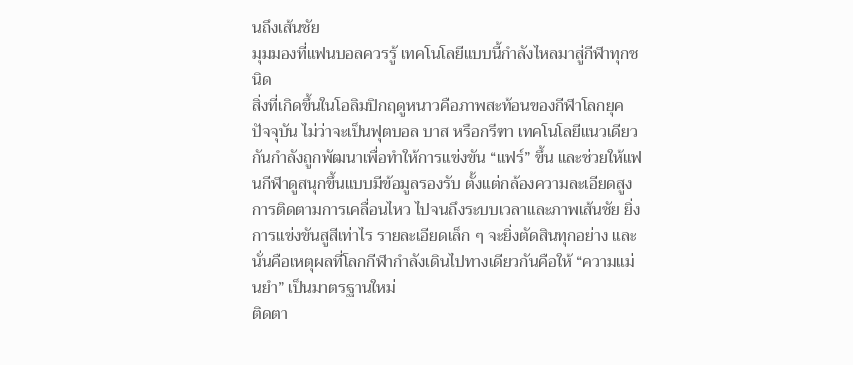นถึงเส้นชัย
มุมมองที่แฟนบอลควรรู้ เทคโนโลยีแบบนี้กำลังไหลมาสู่กีฬาทุกชนิด
สิ่งที่เกิดขึ้นในโอลิมปิกฤดูหนาวคือภาพสะท้อนของกีฬาโลกยุคปัจจุบัน ไม่ว่าจะเป็นฟุตบอล บาส หรือกรีฑา เทคโนโลยีแนวเดียวกันกำลังถูกพัฒนาเพื่อทำให้การแข่งขัน “แฟร์” ขึ้น และช่วยให้แฟนกีฬาดูสนุกขึ้นแบบมีข้อมูลรองรับ ตั้งแต่กล้องความละเอียดสูง การติดตามการเคลื่อนไหว ไปจนถึงระบบเวลาและภาพเส้นชัย ยิ่งการแข่งขันสูสีเท่าไร รายละเอียดเล็ก ๆ จะยิ่งตัดสินทุกอย่าง และนั่นคือเหตุผลที่โลกกีฬากำลังเดินไปทางเดียวกันคือให้ “ความแม่นยำ” เป็นมาตรฐานใหม่
ติดตา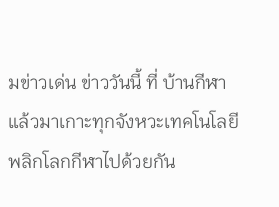มข่าวเด่น ข่าววันนี้ ที่ บ้านกีฬา แล้วมาเกาะทุกจังหวะเทคโนโลยีพลิกโลกกีฬาไปด้วยกัน